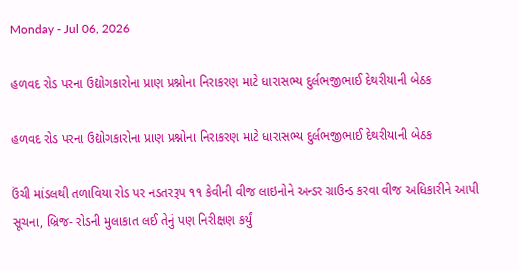Monday - Jul 06, 2026

હળવદ રોડ પરના ઉદ્યોગકારોના પ્રાણ પ્રશ્નોના નિરાકરણ માટે ધારાસભ્ય દુર્લભજીભાઈ દેથરીયાની બેઠક

હળવદ રોડ પરના ઉદ્યોગકારોના પ્રાણ પ્રશ્નોના નિરાકરણ માટે ધારાસભ્ય દુર્લભજીભાઈ દેથરીયાની બેઠક

ઉંચી માંડલથી તળાવિયા રોડ પર નડતરરૂપ ૧૧ કેવીની વીજ લાઇનોને અન્ડર ગ્રાઉન્ડ કરવા વીજ અધિકારીને આપી સૂચના, બ્રિજ- રોડની મુલાકાત લઈ તેનું પણ નિરીક્ષણ કર્યું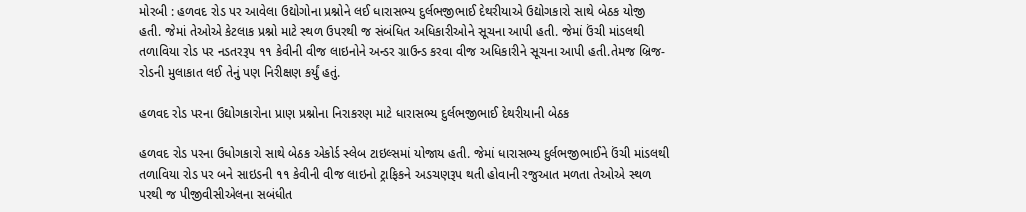મોરબી : હળવદ રોડ પર આવેલા ઉદ્યોગોના પ્રશ્નોને લઈ ધારાસભ્ય દુર્લભજીભાઈ દેથરીયાએ ઉદ્યોગકારો સાથે બેઠક યોજી હતી. જેમાં તેઓએ કેટલાક પ્રશ્નો માટે સ્થળ ઉપરથી જ સંબંધિત અધિકારીઓને સૂચના આપી હતી. જેમાં ઉંચી માંડલથી તળાવિયા રોડ પર નડતરરૂપ ૧૧ કેવીની વીજ લાઇનોને અન્ડર ગ્રાઉન્ડ કરવા વીજ અધિકારીને સૂચના આપી હતી.તેમજ બ્રિજ- રોડની મુલાકાત લઈ તેનું પણ નિરીક્ષણ કર્યું હતું.

હળવદ રોડ પરના ઉદ્યોગકારોના પ્રાણ પ્રશ્નોના નિરાકરણ માટે ધારાસભ્ય દુર્લભજીભાઈ દેથરીયાની બેઠક

હળવદ રોડ પરના ઉધોગકારો સાથે બેઠક એકોર્ડ સ્લેબ ટાઇલ્સમાં યોજાય હતી. જેમાં ધારાસભ્ય દુર્લભજીભાઈને ઉંચી માંડલથી તળાવિયા રોડ પર બને સાઇડની ૧૧ કેવીની વીજ લાઇનો ટ્રાફિકને અડચણરૂપ થતી હોવાની રજુઆત મળતા તેઓએ સ્થળ પરથી જ પીજીવીસીએલના સબંધીત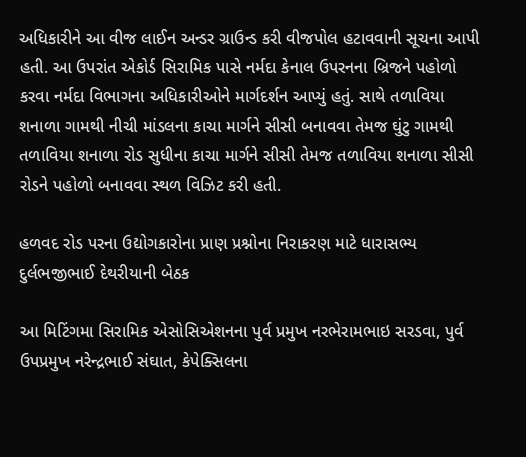અધિકારીને આ વીજ લાઈન અન્ડર ગ્રાઉન્ડ કરી વીજપોલ હટાવવાની સૂચના આપી હતી. આ ઉપરાંત એકોર્ડ સિરામિક પાસે નર્મદા કેનાલ ઉપરનના બ્રિજને પહોળો કરવા નર્મદા વિભાગના અધિકારીઓને માર્ગદર્શન આપ્યું હતું. સાથે તળાવિયા શનાળા ગામથી નીચી માંડલના કાચા માર્ગને સીસી બનાવવા તેમજ ઘુંટુ ગામથી તળાવિયા શનાળા રોડ સુધીના કાચા માર્ગને સીસી તેમજ તળાવિયા શનાળા સીસી રોડને પહોળો બનાવવા સ્થળ વિઝિટ કરી હતી.

હળવદ રોડ પરના ઉદ્યોગકારોના પ્રાણ પ્રશ્નોના નિરાકરણ માટે ધારાસભ્ય દુર્લભજીભાઈ દેથરીયાની બેઠક

આ મિટિંગમા સિરામિક એસોસિએશનના પુર્વ પ્રમુખ નરભેરામભાઇ સરડવા, પુર્વ ઉપપ્રમુખ નરેન્દ્રભાઈ સંઘાત, કેપેક્સિલના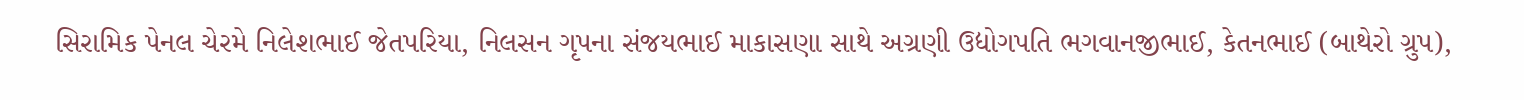સિરામિક પેનલ ચેરમે નિલેશભાઈ જેતપરિયા, નિલસન ગૃપના સંજયભાઈ માકાસણા સાથે અગ્રણી ઉદ્યોગપતિ ભગવાનજીભાઈ, કેતનભાઈ (બાથેરો ગ્રુપ),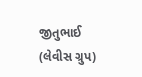જીતુભાઈ (લેવીસ ગ્રુપ)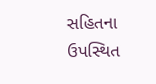સહિતના ઉપસ્થિત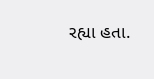રહ્યા હતા.